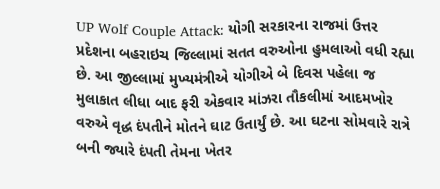UP Wolf Couple Attack: યોગી સરકારના રાજમાં ઉત્તર પ્રદેશના બહરાઇચ જિલ્લામાં સતત વરુઓના હુમલાઓ વધી રહ્યા છે. આ જીલ્લામાં મુખ્યમંત્રીએ યોગીએ બે દિવસ પહેલા જ મુલાકાત લીધા બાદ ફરી એકવાર માંઝરા તૌકલીમાં આદમખોર વરુએ વૃદ્ધ દંપતીને મોતને ઘાટ ઉતાર્યું છે. આ ઘટના સોમવારે રાત્રે બની જ્યારે દંપતી તેમના ખેતર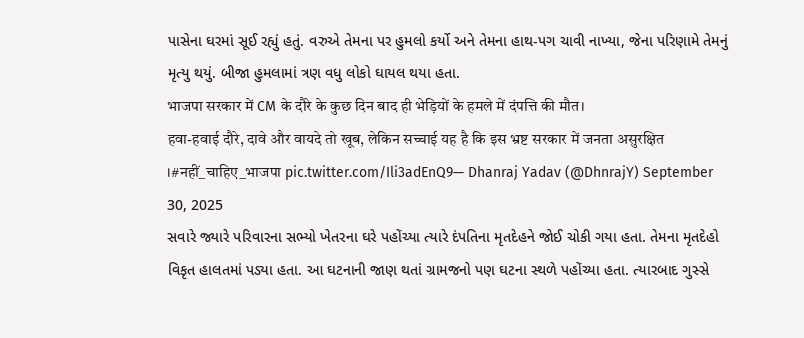પાસેના ઘરમાં સૂઈ રહ્યું હતું. વરુએ તેમના પર હુમલો કર્યો અને તેમના હાથ-પગ ચાવી નાખ્યા, જેના પરિણામે તેમનું મૃત્યુ થયું. બીજા હુમલામાં ત્રણ વધુ લોકો ઘાયલ થયા હતા.
भाजपा सरकार में CM के दौरे के कुछ दिन बाद ही भेड़ियों के हमले में दंपत्ति की मौत।
हवा-हवाई दौरे, दावे और वायदे तो खूब, लेकिन सच्चाई यह है कि इस भ्रष्ट सरकार में जनता असुरक्षित ।#नहीं_चाहिए_भाजपा pic.twitter.com/Ili3adEnQ9— Dhanraj Yadav (@DhnrajY) September 30, 2025
સવારે જ્યારે પરિવારના સભ્યો ખેતરના ઘરે પહોંચ્યા ત્યારે દંપતિના મૃતદેહને જોઈ ચોકી ગયા હતા. તેમના મૃતદેહો વિકૃત હાલતમાં પડ્યા હતા. આ ઘટનાની જાણ થતાં ગ્રામજનો પણ ઘટના સ્થળે પહોંચ્યા હતા. ત્યારબાદ ગુસ્સે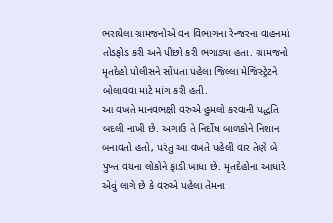ભરાયેલા ગ્રામજનોએ વન વિભાગના રેન્જરના વાહનમાં તોડફોડ કરી અને પીછો કરી ભગાડ્યા હતા. ગ્રામજનો મૃતદેહો પોલીસને સોંપતા પહેલા જિલ્લા મેજિસ્ટ્રેટને બોલાવવા માટે માંગ કરી હતી.
આ વખતે માનવભક્ષી વરુએ હુમલો કરવાની પદ્ધતિ બદલી નાખી છે. અગાઉ તે નિર્દોષ બાળકોને નિશાન બનાવતો હતો, પરંતુ આ વખતે પહેલી વાર તેણે બે પુખ્ત વયના લોકોને ફાડી ખાધા છે. મૃતદેહોના આધારે એવું લાગે છે કે વરુએ પહેલા તેમના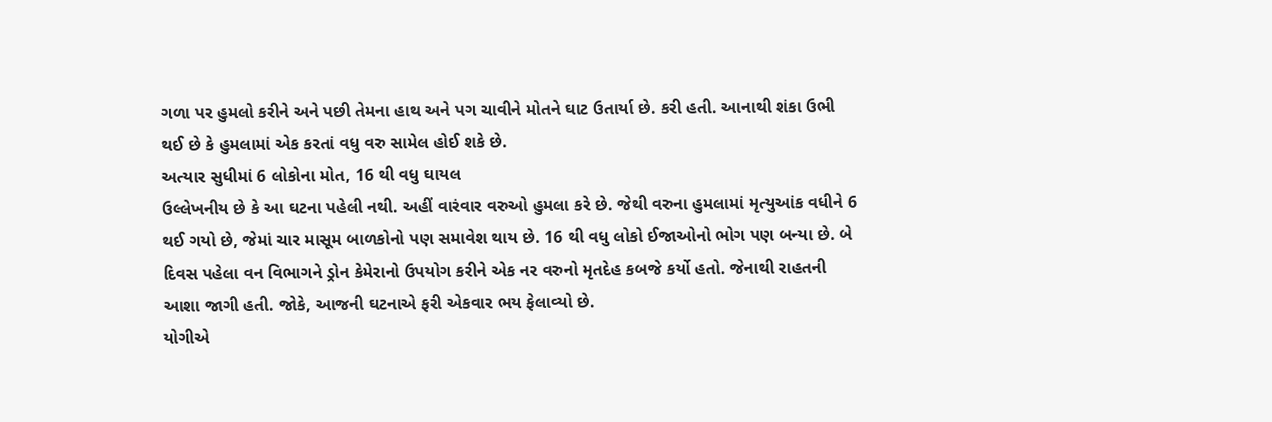ગળા પર હુમલો કરીને અને પછી તેમના હાથ અને પગ ચાવીને મોતને ઘાટ ઉતાર્યા છે. કરી હતી. આનાથી શંકા ઉભી થઈ છે કે હુમલામાં એક કરતાં વધુ વરુ સામેલ હોઈ શકે છે.
અત્યાર સુધીમાં 6 લોકોના મોત, 16 થી વધુ ઘાયલ
ઉલ્લેખનીય છે કે આ ઘટના પહેલી નથી. અહીં વારંવાર વરુઓ હુમલા કરે છે. જેથી વરુના હુમલામાં મૃત્યુઆંક વધીને 6 થઈ ગયો છે, જેમાં ચાર માસૂમ બાળકોનો પણ સમાવેશ થાય છે. 16 થી વધુ લોકો ઈજાઓનો ભોગ પણ બન્યા છે. બે દિવસ પહેલા વન વિભાગને ડ્રોન કેમેરાનો ઉપયોગ કરીને એક નર વરુનો મૃતદેહ કબજે કર્યો હતો. જેનાથી રાહતની આશા જાગી હતી. જોકે, આજની ઘટનાએ ફરી એકવાર ભય ફેલાવ્યો છે.
યોગીએ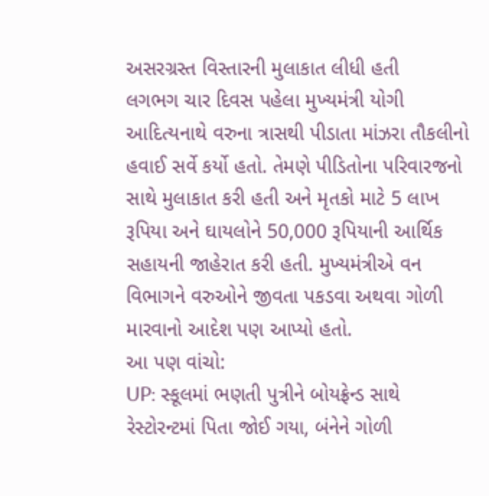અસરગ્રસ્ત વિસ્તારની મુલાકાત લીધી હતી
લગભગ ચાર દિવસ પહેલા મુખ્યમંત્રી યોગી આદિત્યનાથે વરુના ત્રાસથી પીડાતા માંઝરા તૌકલીનો હવાઈ સર્વે કર્યો હતો. તેમણે પીડિતોના પરિવારજનો સાથે મુલાકાત કરી હતી અને મૃતકો માટે 5 લાખ રૂપિયા અને ઘાયલોને 50,000 રૂપિયાની આર્થિક સહાયની જાહેરાત કરી હતી. મુખ્યમંત્રીએ વન વિભાગને વરુઓને જીવતા પકડવા અથવા ગોળી મારવાનો આદેશ પણ આપ્યો હતો.
આ પણ વાંચો:
UP: સ્કૂલમાં ભણતી પુત્રીને બોયફ્રેન્ડ સાથે રેસ્ટોરન્ટમાં પિતા જોઈ ગયા, બંનેને ગોળી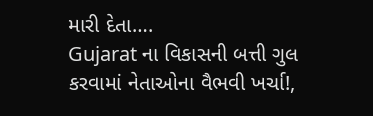મારી દેતા….
Gujarat ના વિકાસની બત્તી ગુલ કરવામાં નેતાઓના વૈભવી ખર્ચા!,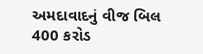અમદાવાદનું વીજ બિલ 400 કરોડ